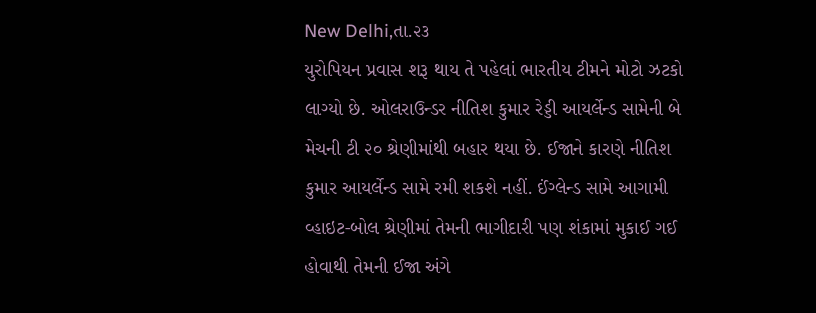New Delhi,તા.૨૩
યુરોપિયન પ્રવાસ શરૂ થાય તે પહેલાં ભારતીય ટીમને મોટો ઝટકો લાગ્યો છે. ઓલરાઉન્ડર નીતિશ કુમાર રેડ્ડી આયર્લેન્ડ સામેની બે મેચની ટી ૨૦ શ્રેણીમાંથી બહાર થયા છે. ઈજાને કારણે નીતિશ કુમાર આયર્લેન્ડ સામે રમી શકશે નહીં. ઈંગ્લેન્ડ સામે આગામી વ્હાઇટ-બોલ શ્રેણીમાં તેમની ભાગીદારી પણ શંકામાં મુકાઈ ગઈ હોવાથી તેમની ઈજા અંગે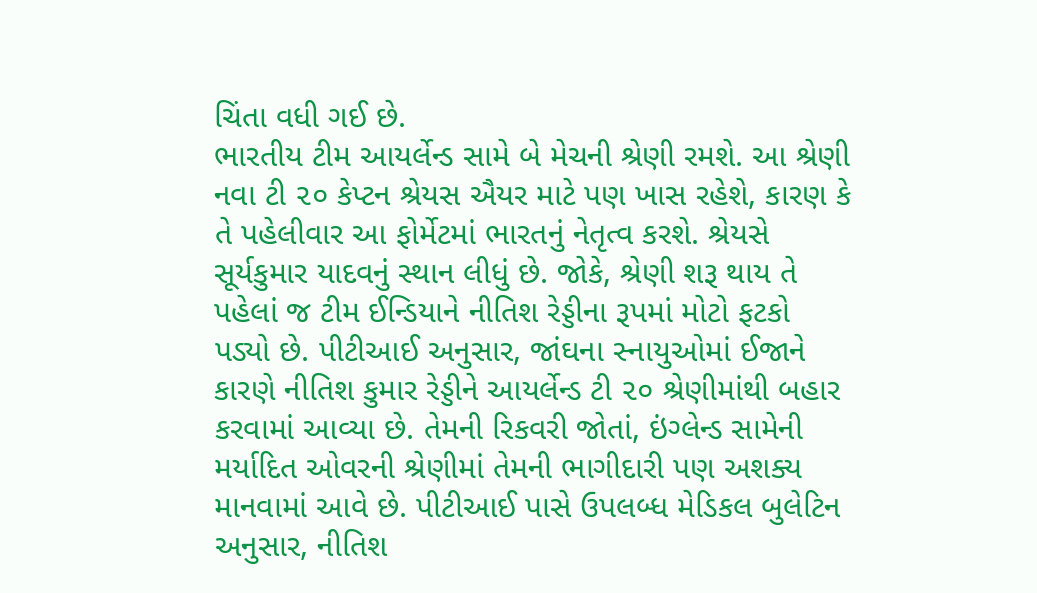ચિંતા વધી ગઈ છે.
ભારતીય ટીમ આયર્લેન્ડ સામે બે મેચની શ્રેણી રમશે. આ શ્રેણી નવા ટી ૨૦ કેપ્ટન શ્રેયસ ઐયર માટે પણ ખાસ રહેશે, કારણ કે તે પહેલીવાર આ ફોર્મેટમાં ભારતનું નેતૃત્વ કરશે. શ્રેયસે સૂર્યકુમાર યાદવનું સ્થાન લીધું છે. જોકે, શ્રેણી શરૂ થાય તે પહેલાં જ ટીમ ઈન્ડિયાને નીતિશ રેડ્ડીના રૂપમાં મોટો ફટકો પડ્યો છે. પીટીઆઈ અનુસાર, જાંઘના સ્નાયુઓમાં ઈજાને કારણે નીતિશ કુમાર રેડ્ડીને આયર્લેન્ડ ટી ૨૦ શ્રેણીમાંથી બહાર કરવામાં આવ્યા છે. તેમની રિકવરી જોતાં, ઇંગ્લેન્ડ સામેની મર્યાદિત ઓવરની શ્રેણીમાં તેમની ભાગીદારી પણ અશક્ય માનવામાં આવે છે. પીટીઆઈ પાસે ઉપલબ્ધ મેડિકલ બુલેટિન અનુસાર, નીતિશ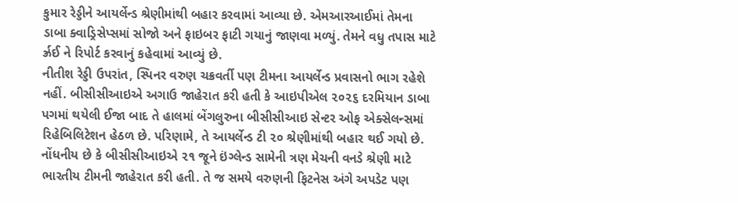કુમાર રેડ્ડીને આયર્લેન્ડ શ્રેણીમાંથી બહાર કરવામાં આવ્યા છે. એમઆરઆઈમાં તેમના ડાબા ક્વાડ્રિસેપ્સમાં સોજો અને ફાઇબર ફાટી ગયાનું જાણવા મળ્યું. તેમને વધુ તપાસ માટે ર્ઝ્રઈ ને રિપોર્ટ કરવાનું કહેવામાં આવ્યું છે.
નીતીશ રેડ્ડી ઉપરાંત, સ્પિનર વરુણ ચક્રવર્તી પણ ટીમના આયર્લેન્ડ પ્રવાસનો ભાગ રહેશે નહીં. બીસીસીઆઇએ અગાઉ જાહેરાત કરી હતી કે આઇપીએલ ૨૦૨૬ દરમિયાન ડાબા પગમાં થયેલી ઈજા બાદ તે હાલમાં બેંગલુરુના બીસીસીઆઇ સેન્ટર ઓફ એક્સેલન્સમાં રિહેબિલિટેશન હેઠળ છે. પરિણામે, તે આયર્લેન્ડ ટી ૨૦ શ્રેણીમાંથી બહાર થઈ ગયો છે. નોંધનીય છે કે બીસીસીઆઇએ ૨૧ જૂને ઇંગ્લેન્ડ સામેની ત્રણ મેચની વનડે શ્રેણી માટે ભારતીય ટીમની જાહેરાત કરી હતી. તે જ સમયે વરુણની ફિટનેસ અંગે અપડેટ પણ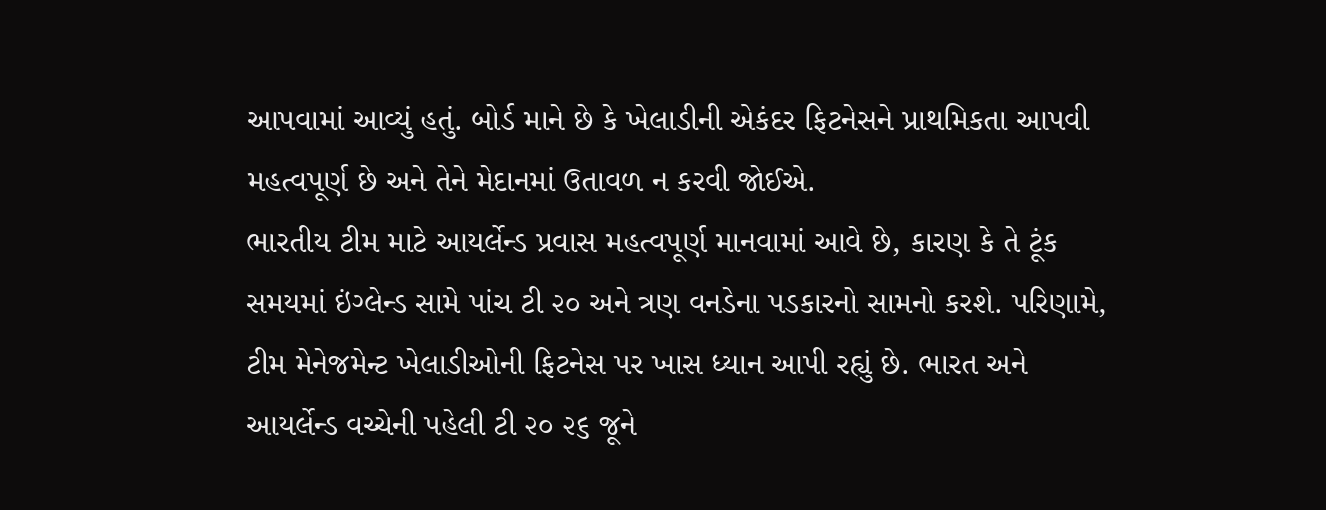આપવામાં આવ્યું હતું. બોર્ડ માને છે કે ખેલાડીની એકંદર ફિટનેસને પ્રાથમિકતા આપવી મહત્વપૂર્ણ છે અને તેને મેદાનમાં ઉતાવળ ન કરવી જોઈએ.
ભારતીય ટીમ માટે આયર્લેન્ડ પ્રવાસ મહત્વપૂર્ણ માનવામાં આવે છે, કારણ કે તે ટૂંક સમયમાં ઇંગ્લેન્ડ સામે પાંચ ટી ૨૦ અને ત્રણ વનડેના પડકારનો સામનો કરશે. પરિણામે, ટીમ મેનેજમેન્ટ ખેલાડીઓની ફિટનેસ પર ખાસ ધ્યાન આપી રહ્યું છે. ભારત અને આયર્લેન્ડ વચ્ચેની પહેલી ટી ૨૦ ૨૬ જૂને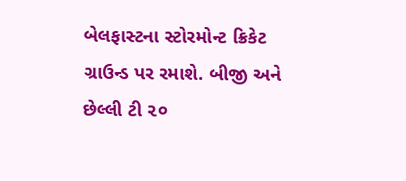બેલફાસ્ટના સ્ટોરમોન્ટ ક્રિકેટ ગ્રાઉન્ડ પર રમાશે. બીજી અને છેલ્લી ટી ૨૦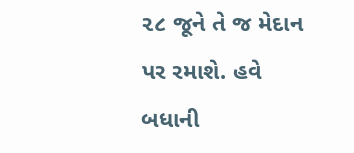૨૮ જૂને તે જ મેદાન પર રમાશે. હવે બધાની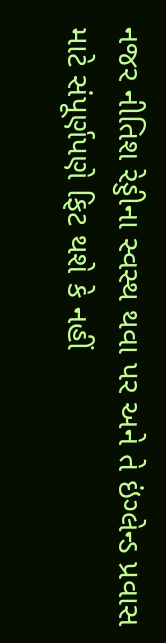નજર નીતિશ રેડ્ડીના સ્વસ્થ થવા પર અને તે ઇંગ્લેન્ડ પ્રવાસ માટે સંપૂર્ણપણે ફિટ થશે કે નહીં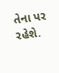તેના પર રહેશે.